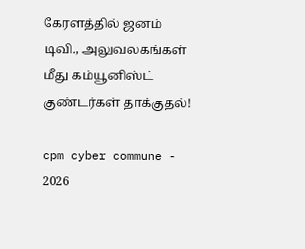கேரளத்தில் ஜனம் டிவி., அலுவலகங்கள் மீது கம்யூனிஸ்ட் குண்டர்கள் தாக்குதல்!

cpm cyber commune - 2026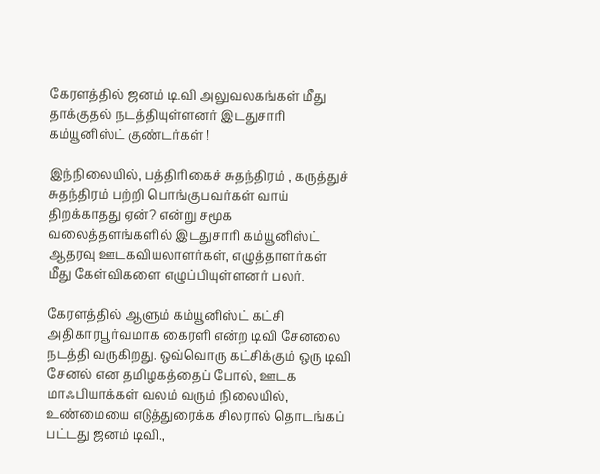கேரளத்தில் ஜனம் டி.வி அலுவலகங்கள் மீது தாக்குதல் நடத்தியுள்ளனர் இடதுசாரி கம்யூனிஸ்ட் குண்டர்கள் !

இந்நிலையில், பத்திரிகைச் சுதந்திரம் , கருத்துச் சுதந்திரம் பற்றி பொங்குபவர்கள் வாய் திறக்காதது ஏன்? என்று சமூக வலைத்தளங்களில் இடதுசாரி கம்யூனிஸ்ட்  ஆதரவு ஊடகவியலாளர்கள், எழுத்தாளர்கள் மீது கேள்விகளை எழுப்பியுள்ளனர் பலர்.

கேரளத்தில் ஆளும் கம்யூனிஸ்ட் கட்சி அதிகாரபூர்வமாக கைரளி என்ற டிவி சேனலை நடத்தி வருகிறது. ஒவ்வொரு கட்சிக்கும் ஒரு டிவி சேனல் என தமிழகத்தைப் போல், ஊடக மாஃபியாக்கள் வலம் வரும் நிலையில், உண்மையை எடுத்துரைக்க சிலரால் தொடங்கப் பட்டது ஜனம் டிவி.,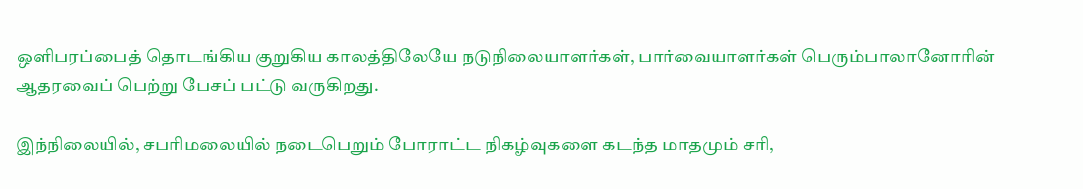ஒளிபரப்பைத் தொடங்கிய குறுகிய காலத்திலேயே நடுநிலையாளர்கள், பார்வையாளர்கள் பெரும்பாலானோரின் ஆதரவைப் பெற்று பேசப் பட்டு வருகிறது.

இந்நிலையில், சபரிமலையில் நடைபெறும் போராட்ட நிகழ்வுகளை கடந்த மாதமும் சரி,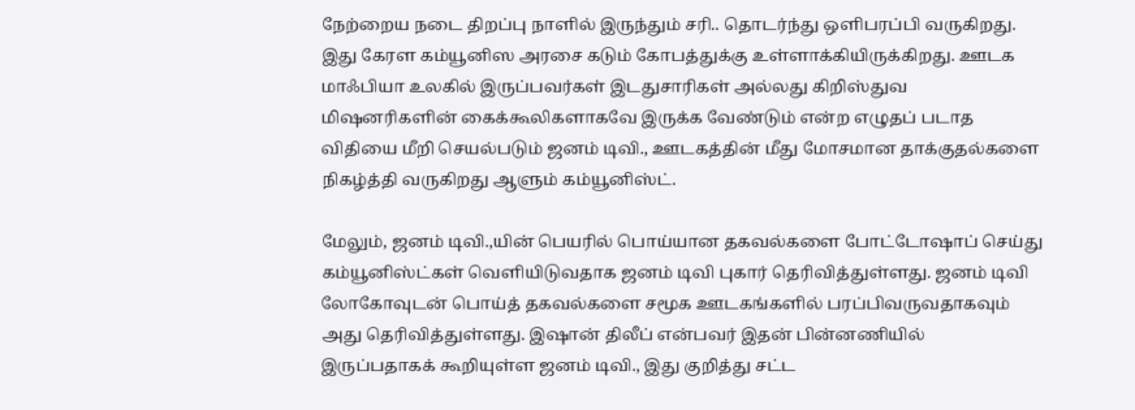நேற்றைய நடை திறப்பு நாளில் இருந்தும் சரி.. தொடர்ந்து ஒளிபரப்பி வருகிறது. இது கேரள கம்யூனிஸ அரசை கடும் கோபத்துக்கு உள்ளாக்கியிருக்கிறது. ஊடக மாஃபியா உலகில் இருப்பவர்கள் இடதுசாரிகள் அல்லது கிறிஸ்துவ மிஷனரிகளின் கைக்கூலிகளாகவே இருக்க வேண்டும் என்ற எழுதப் படாத விதியை மீறி செயல்படும் ஜனம் டிவி., ஊடகத்தின் மீது மோசமான தாக்குதல்களை நிகழ்த்தி வருகிறது ஆளும் கம்யூனிஸ்ட்.

மேலும், ஜனம் டிவி.,யின் பெயரில் பொய்யான தகவல்களை போட்டோஷாப் செய்து கம்யூனிஸ்ட்கள் வெளியிடுவதாக ஜனம் டிவி புகார் தெரிவித்துள்ளது. ஜனம் டிவி லோகோவுடன் பொய்த் தகவல்களை சமூக ஊடகங்களில் பரப்பிவருவதாகவும் அது தெரிவித்துள்ளது. இஷான் திலீப் என்பவர் இதன் பின்னணியில் இருப்பதாகக் கூறியுள்ள ஜனம் டிவி., இது குறித்து சட்ட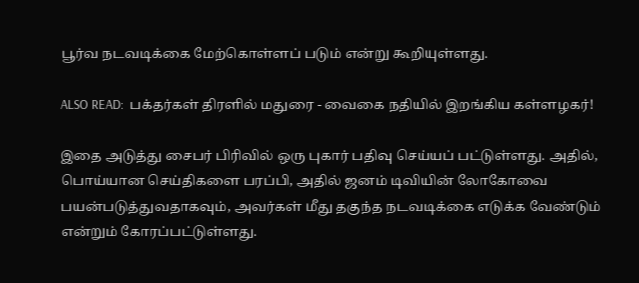பூர்வ நடவடிக்கை மேற்கொள்ளப் படும் என்று கூறியுள்ளது.

ALSO READ:  பக்தர்கள் திரளில் மதுரை - வைகை நதியில் இறங்கிய கள்ளழகர்!

இதை அடுத்து சைபர் பிரிவில் ஒரு புகார் பதிவு செய்யப் பட்டுள்ளது. அதில், பொய்யான செய்திகளை பரப்பி, அதில் ஜனம் டிவியின் லோகோவை பயன்படுத்துவதாகவும், அவர்கள் மீது தகுந்த நடவடிக்கை எடுக்க வேண்டும் என்றும் கோரப்பட்டுள்ளது.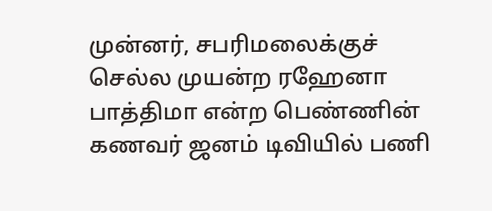முன்னர், சபரிமலைக்குச் செல்ல முயன்ற ரஹேனா பாத்திமா என்ற பெண்ணின் கணவர் ஜனம் டிவியில் பணி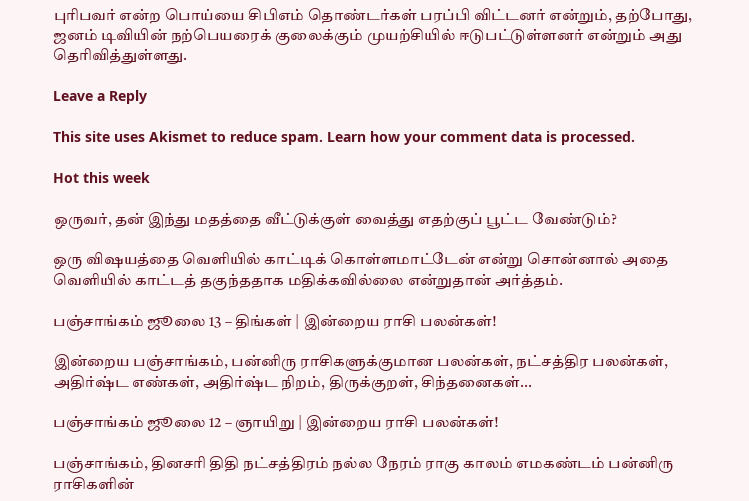புரிபவர் என்ற பொய்யை சிபிஎம் தொண்டர்கள் பரப்பி விட்டனர் என்றும், தற்போது, ஜனம் டிவியின் நற்பெயரைக் குலைக்கும் முயற்சியில் ஈடுபட்டுள்ளனர் என்றும் அது தெரிவித்துள்ளது.

Leave a Reply

This site uses Akismet to reduce spam. Learn how your comment data is processed.

Hot this week

ஒருவர், தன் இந்து மதத்தை வீட்டுக்குள் வைத்து எதற்குப் பூட்ட வேண்டும்?

ஒரு விஷயத்தை வெளியில் காட்டிக் கொள்ளமாட்டேன் என்று சொன்னால் அதை வெளியில் காட்டத் தகுந்ததாக மதிக்கவில்லை என்றுதான் அர்த்தம்.

பஞ்சாங்கம் ஜூலை 13 – திங்கள் | இன்றைய ராசி பலன்கள்!

இன்றைய பஞ்சாங்கம், பன்னிரு ராசிகளுக்குமான பலன்கள், நட்சத்திர பலன்கள், அதிர்ஷ்ட எண்கள், அதிர்ஷ்ட நிறம், திருக்குறள், சிந்தனைகள்...

பஞ்சாங்கம் ஜூலை 12 – ஞாயிறு | இன்றைய ராசி பலன்கள்!

பஞ்சாங்கம், தினசரி திதி நட்சத்திரம் நல்ல நேரம் ராகு காலம் எமகண்டம் பன்னிரு ராசிகளின்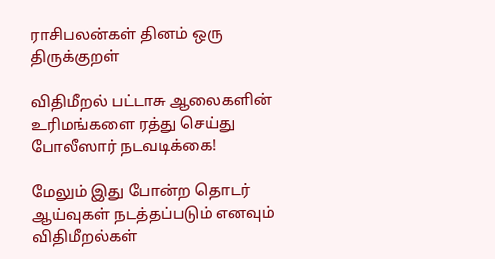ராசிபலன்கள் தினம் ஒரு திருக்குறள்

விதிமீறல் பட்டாசு ஆலைகளின் உரிமங்களை ரத்து செய்து போலீஸார் நடவடிக்கை!

மேலும் இது போன்ற தொடர் ஆய்வுகள் நடத்தப்படும் எனவும் விதிமீறல்கள்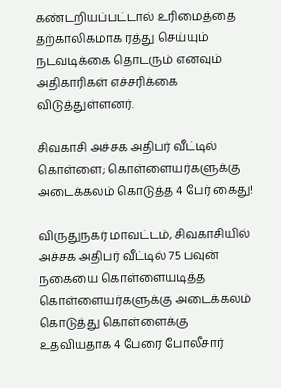கண்டறியப்பட்டால் உரிமைத்தை தற்காலிகமாக ரத்து செய்யும் நடவடிக்கை தொடரும் எனவும் அதிகாரிகள் எச்சரிக்கை விடுத்துள்ளனர்.

சிவகாசி அச்சக அதிபர் வீட்டில் கொள்ளை; கொள்ளையர்களுக்கு அடைக்கலம் கொடுத்த 4 பேர் கைது!

விருதுநகர் மாவட்டம், சிவகாசியில் அச்சக அதிபர் வீட்டில் 75 பவுன் நகையை கொள்ளையடித்த கொள்ளையர்களுக்கு அடைக்கலம் கொடுத்து கொள்ளைக்கு உதவியதாக 4 பேரை போலீசார்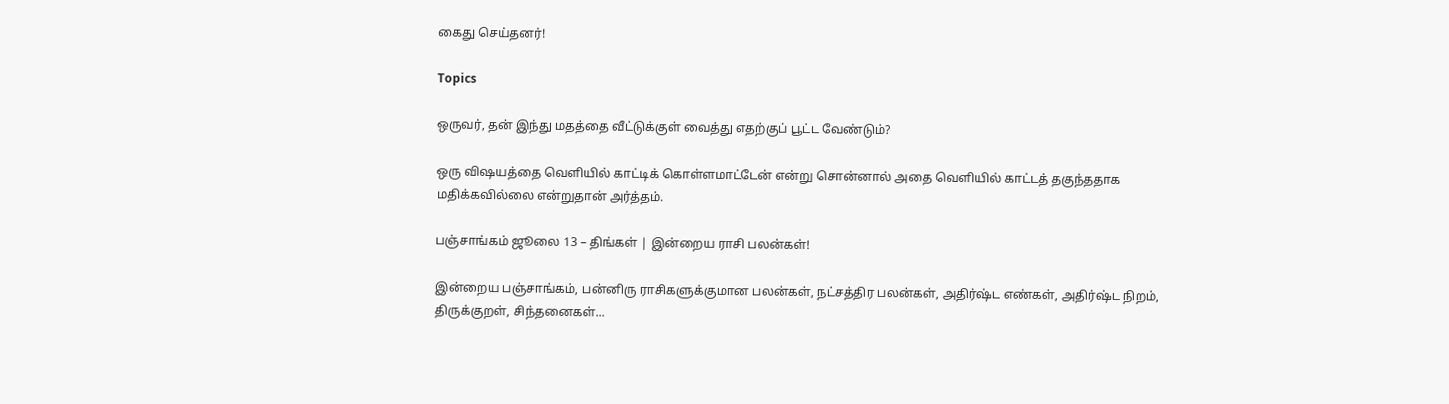கைது செய்தனர்!

Topics

ஒருவர், தன் இந்து மதத்தை வீட்டுக்குள் வைத்து எதற்குப் பூட்ட வேண்டும்?

ஒரு விஷயத்தை வெளியில் காட்டிக் கொள்ளமாட்டேன் என்று சொன்னால் அதை வெளியில் காட்டத் தகுந்ததாக மதிக்கவில்லை என்றுதான் அர்த்தம்.

பஞ்சாங்கம் ஜூலை 13 – திங்கள் | இன்றைய ராசி பலன்கள்!

இன்றைய பஞ்சாங்கம், பன்னிரு ராசிகளுக்குமான பலன்கள், நட்சத்திர பலன்கள், அதிர்ஷ்ட எண்கள், அதிர்ஷ்ட நிறம், திருக்குறள், சிந்தனைகள்...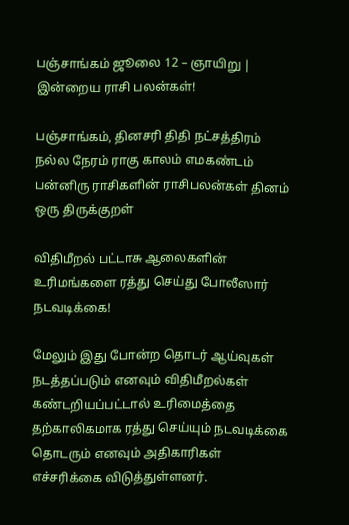பஞ்சாங்கம் ஜூலை 12 – ஞாயிறு | இன்றைய ராசி பலன்கள்!

பஞ்சாங்கம், தினசரி திதி நட்சத்திரம் நல்ல நேரம் ராகு காலம் எமகண்டம் பன்னிரு ராசிகளின் ராசிபலன்கள் தினம் ஒரு திருக்குறள்

விதிமீறல் பட்டாசு ஆலைகளின் உரிமங்களை ரத்து செய்து போலீஸார் நடவடிக்கை!

மேலும் இது போன்ற தொடர் ஆய்வுகள் நடத்தப்படும் எனவும் விதிமீறல்கள் கண்டறியப்பட்டால் உரிமைத்தை தற்காலிகமாக ரத்து செய்யும் நடவடிக்கை தொடரும் எனவும் அதிகாரிகள் எச்சரிக்கை விடுத்துள்ளனர்.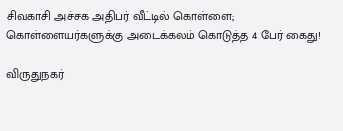சிவகாசி அச்சக அதிபர் வீட்டில் கொள்ளை; கொள்ளையர்களுக்கு அடைக்கலம் கொடுத்த 4 பேர் கைது!

விருதுநகர்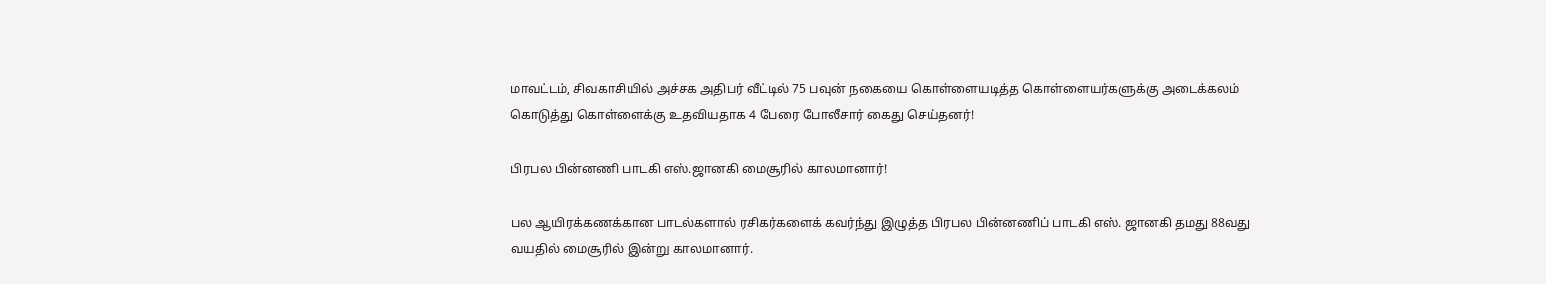மாவட்டம், சிவகாசியில் அச்சக அதிபர் வீட்டில் 75 பவுன் நகையை கொள்ளையடித்த கொள்ளையர்களுக்கு அடைக்கலம் கொடுத்து கொள்ளைக்கு உதவியதாக 4 பேரை போலீசார் கைது செய்தனர்!

பிரபல பின்னணி பாடகி எஸ்.ஜானகி மைசூரில் காலமானார்!

பல ஆயிரக்கணக்கான பாடல்களால் ரசிகர்களைக் கவர்ந்து இழுத்த பிரபல பின்னணிப் பாடகி எஸ். ஜானகி தமது 88வது வயதில் மைசூரில் இன்று காலமானார்.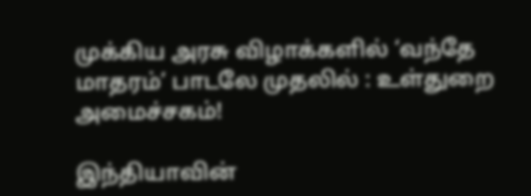முக்கிய அரசு விழாக்களில் ‘வந்தே மாதரம்’ பாடலே முதலில் : உள்துறை அமைச்சகம்!

இந்தியாவின்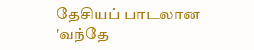தேசியப் பாடலான 'வந்தே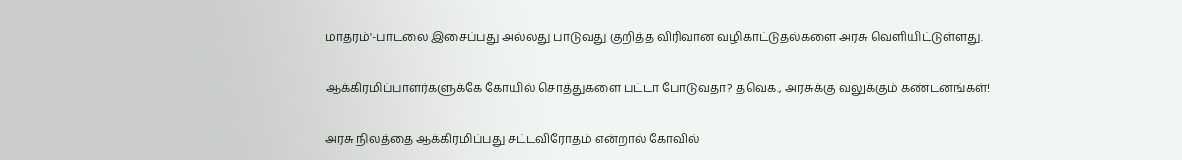மாதரம்'-பாடலை இசைப்பது அல்லது பாடுவது குறித்த விரிவான வழிகாட்டுதல்களை அரசு வெளியிட்டுள்ளது.

ஆக்கிரமிப்பாளர்களுக்கே கோயில் சொத்துகளை பட்டா போடுவதா? தவெக., அரசுக்கு வலுக்கும் கண்டனங்கள்!

அரசு நிலத்தை ஆக்கிரமிப்பது சட்டவிரோதம் என்றால் கோவில்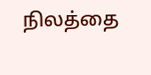நிலத்தை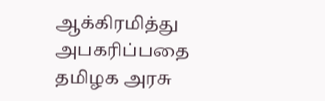ஆக்கிரமித்து அபகரிப்பதை தமிழக அரசு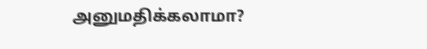அனுமதிக்கலாமா?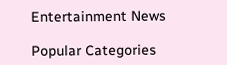Entertainment News

Popular Categories